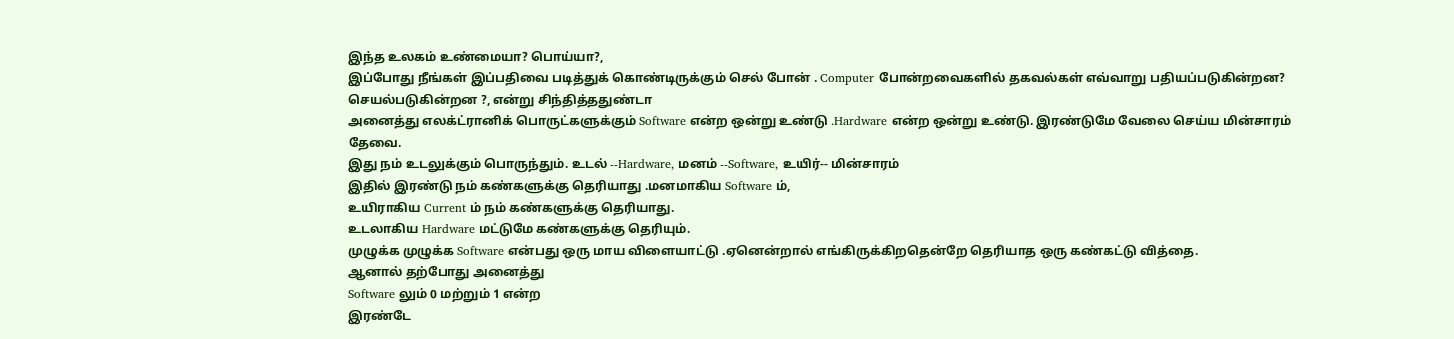இந்த உலகம் உண்மையா? பொய்யா?,
இப்போது நீங்கள் இப்பதிவை படித்துக் கொண்டிருக்கும் செல் போன் . Computer போன்றவைகளில் தகவல்கள் எவ்வாறு பதியப்படுகின்றன? செயல்படுகின்றன ?, என்று சிந்தித்ததுண்டா
அனைத்து எலக்ட்ரானிக் பொருட்களுக்கும் Software என்ற ஒன்று உண்டு .Hardware என்ற ஒன்று உண்டு. இரண்டுமே வேலை செய்ய மின்சாரம் தேவை.
இது நம் உடலுக்கும் பொருந்தும். உடல் --Hardware, மனம் --Software, உயிர்-- மின்சாரம்
இதில் இரண்டு நம் கண்களுக்கு தெரியாது .மனமாகிய Software ம்,
உயிராகிய Current ம் நம் கண்களுக்கு தெரியாது.
உடலாகிய Hardware மட்டுமே கண்களுக்கு தெரியும்.
முழுக்க முழுக்க Software என்பது ஒரு மாய விளையாட்டு .ஏனென்றால் எங்கிருக்கிறதென்றே தெரியாத ஒரு கண்கட்டு வித்தை.
ஆனால் தற்போது அனைத்து
Software லும் 0 மற்றும் 1 என்ற
இரண்டே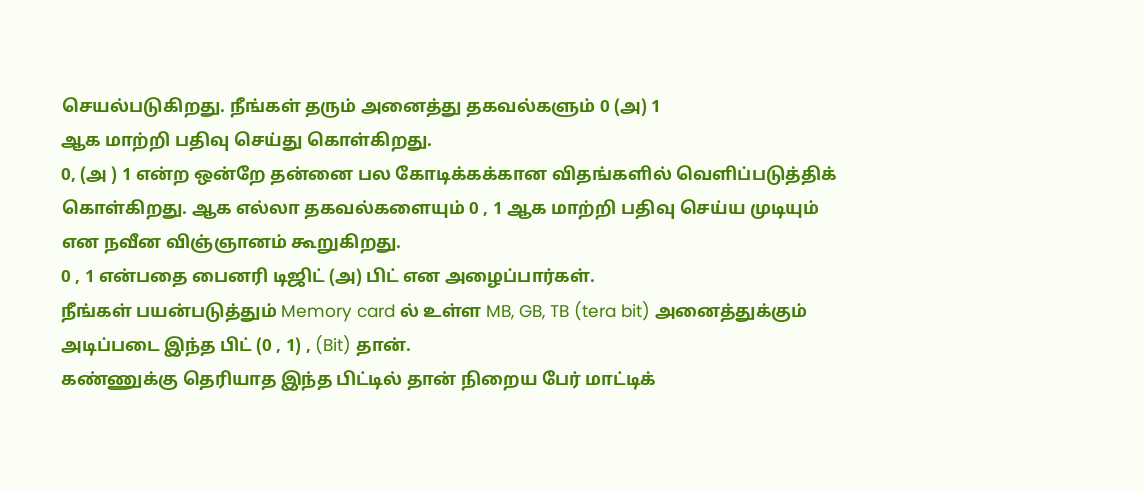செயல்படுகிறது. நீங்கள் தரும் அனைத்து தகவல்களும் 0 (அ) 1
ஆக மாற்றி பதிவு செய்து கொள்கிறது.
0, (அ ) 1 என்ற ஒன்றே தன்னை பல கோடிக்கக்கான விதங்களில் வெளிப்படுத்திக் கொள்கிறது. ஆக எல்லா தகவல்களையும் 0 , 1 ஆக மாற்றி பதிவு செய்ய முடியும் என நவீன விஞ்ஞானம் கூறுகிறது.
0 , 1 என்பதை பைனரி டிஜிட் (அ) பிட் என அழைப்பார்கள்.
நீங்கள் பயன்படுத்தும் Memory card ல் உள்ள MB, GB, TB (tera bit) அனைத்துக்கும் அடிப்படை இந்த பிட் (0 , 1) , (Bit) தான்.
கண்ணுக்கு தெரியாத இந்த பிட்டில் தான் நிறைய பேர் மாட்டிக்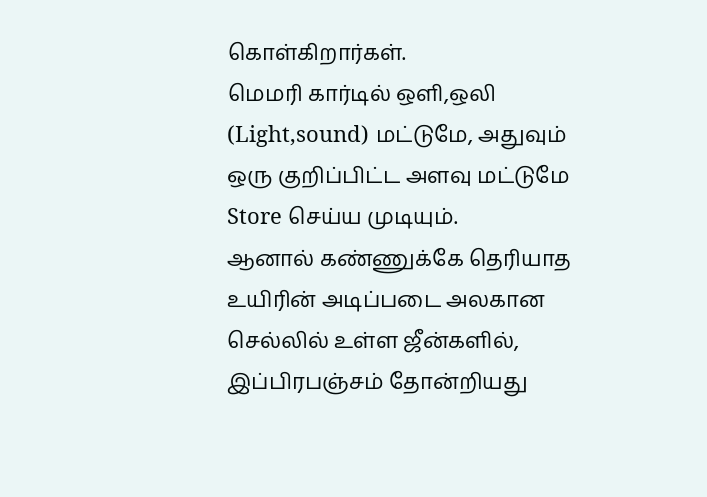கொள்கிறார்கள்.
மெமரி கார்டில் ஒளி,ஒலி (Light,sound) மட்டுமே, அதுவும் ஒரு குறிப்பிட்ட அளவு மட்டுமே Store செய்ய முடியும்.
ஆனால் கண்ணுக்கே தெரியாத உயிரின் அடிப்படை அலகான செல்லில் உள்ள ஜீன்களில், இப்பிரபஞ்சம் தோன்றியது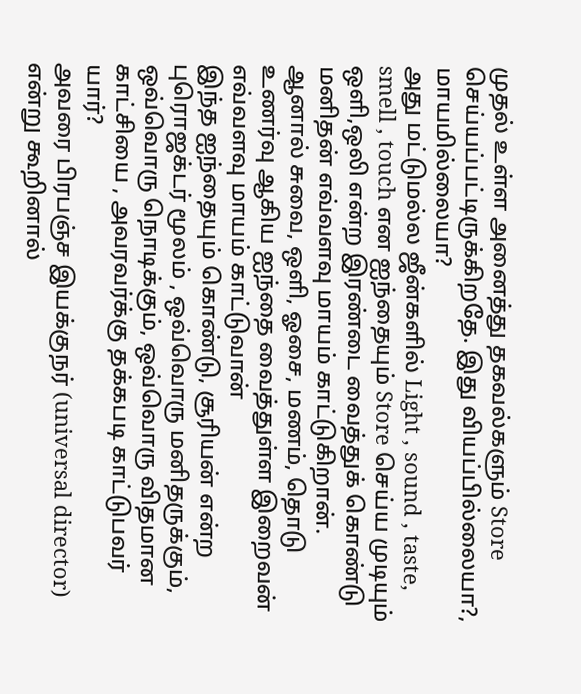முதல் உள்ள அனைத்து தகவல்களும் Store செய்யப்பட்டிருக்கிறதே. இது வியப்பில்லையா?, மாயமில்லையா?
அது மட்டுமல்ல ஜீன்களில் Light , sound , taste, smell , touch என ஐந்தையும் Store செய்ய முடியும்
ஒளி,ஒலி என்ற இரண்டை வைத்துக் கொண்டு மனிதன் எவ்வளவு மாயம் காட்டுகிறான்.
ஆனால் சுவை, ஒளி, ஓசை, மணம், தொடு உணர்வு ஆகிய ஐந்தை வைத்துள்ள இறைவன் எவ்வளவு மாயம் காட்டுவான்
இந்த ஐந்தையும் கொண்டு, சூரியன் என்ற புரொஜக்டர் மூலம் , ஒவ்வொரு மனிதருக்கும், ஒவ்வொரு நொடிக்கும், ஒவ்வொரு விதமான காட்சியை , அவரவர்க்கு தக்கபடி காட்டுபவர் யார்?
அவரை பிரபஞ்ச இயக்குநர் (universal director) என்று கூறினால்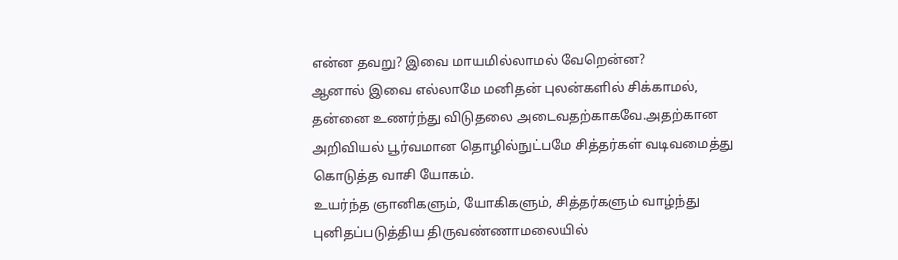என்ன தவறு? இவை மாயமில்லாமல் வேறென்ன?
ஆனால் இவை எல்லாமே மனிதன் புலன்களில் சிக்காமல், தன்னை உணர்ந்து விடுதலை அடைவதற்காகவே.அதற்கான அறிவியல் பூர்வமான தொழில்நுட்பமே சித்தர்கள் வடிவமைத்து கொடுத்த வாசி யோகம்.
உயர்ந்த ஞானிகளும், யோகிகளும், சித்தர்களும் வாழ்ந்து புனிதப்படுத்திய திருவண்ணாமலையில்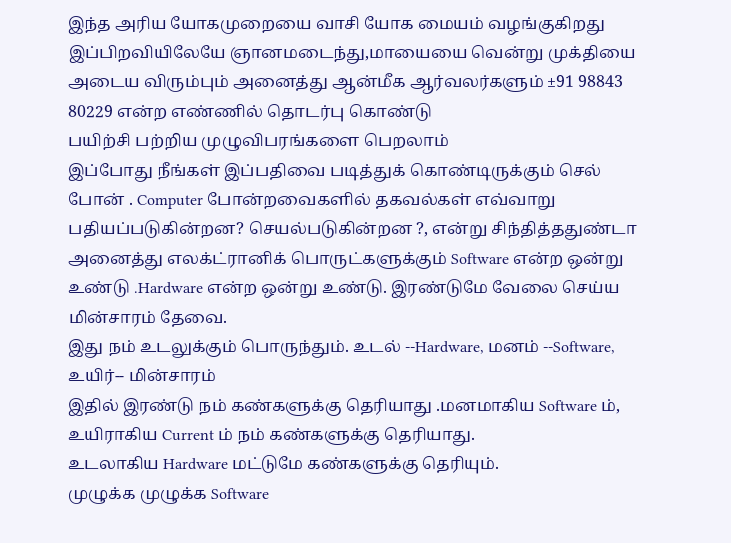இந்த அரிய யோகமுறையை வாசி யோக மையம் வழங்குகிறது
இப்பிறவியிலேயே ஞானமடைந்து,மாயையை வென்று முக்தியை அடைய விரும்பும் அனைத்து ஆன்மீக ஆர்வலர்களும் ±91 98843 80229 என்ற எண்ணில் தொடர்பு கொண்டு
பயிற்சி பற்றிய முழுவிபரங்களை பெறலாம்
இப்போது நீங்கள் இப்பதிவை படித்துக் கொண்டிருக்கும் செல் போன் . Computer போன்றவைகளில் தகவல்கள் எவ்வாறு பதியப்படுகின்றன? செயல்படுகின்றன ?, என்று சிந்தித்ததுண்டா
அனைத்து எலக்ட்ரானிக் பொருட்களுக்கும் Software என்ற ஒன்று உண்டு .Hardware என்ற ஒன்று உண்டு. இரண்டுமே வேலை செய்ய மின்சாரம் தேவை.
இது நம் உடலுக்கும் பொருந்தும். உடல் --Hardware, மனம் --Software, உயிர்-- மின்சாரம்
இதில் இரண்டு நம் கண்களுக்கு தெரியாது .மனமாகிய Software ம்,
உயிராகிய Current ம் நம் கண்களுக்கு தெரியாது.
உடலாகிய Hardware மட்டுமே கண்களுக்கு தெரியும்.
முழுக்க முழுக்க Software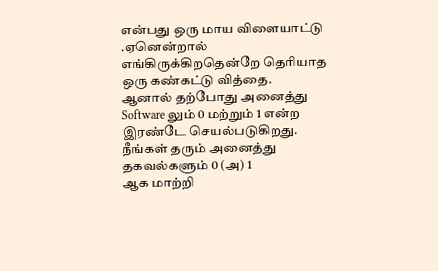என்பது ஒரு மாய விளையாட்டு .ஏனென்றால் எங்கிருக்கிறதென்றே தெரியாத ஒரு கண்கட்டு வித்தை.
ஆனால் தற்போது அனைத்து
Software லும் 0 மற்றும் 1 என்ற
இரண்டே செயல்படுகிறது. நீங்கள் தரும் அனைத்து தகவல்களும் 0 (அ) 1
ஆக மாற்றி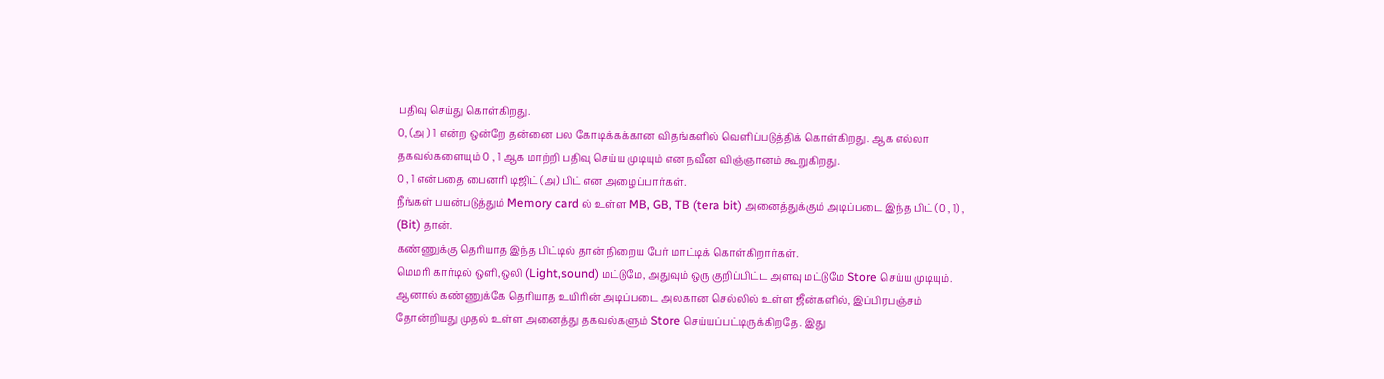பதிவு செய்து கொள்கிறது.
0, (அ ) 1 என்ற ஒன்றே தன்னை பல கோடிக்கக்கான விதங்களில் வெளிப்படுத்திக் கொள்கிறது. ஆக எல்லா தகவல்களையும் 0 , 1 ஆக மாற்றி பதிவு செய்ய முடியும் என நவீன விஞ்ஞானம் கூறுகிறது.
0 , 1 என்பதை பைனரி டிஜிட் (அ) பிட் என அழைப்பார்கள்.
நீங்கள் பயன்படுத்தும் Memory card ல் உள்ள MB, GB, TB (tera bit) அனைத்துக்கும் அடிப்படை இந்த பிட் (0 , 1) , (Bit) தான்.
கண்ணுக்கு தெரியாத இந்த பிட்டில் தான் நிறைய பேர் மாட்டிக் கொள்கிறார்கள்.
மெமரி கார்டில் ஒளி,ஒலி (Light,sound) மட்டுமே, அதுவும் ஒரு குறிப்பிட்ட அளவு மட்டுமே Store செய்ய முடியும்.
ஆனால் கண்ணுக்கே தெரியாத உயிரின் அடிப்படை அலகான செல்லில் உள்ள ஜீன்களில், இப்பிரபஞ்சம் தோன்றியது முதல் உள்ள அனைத்து தகவல்களும் Store செய்யப்பட்டிருக்கிறதே. இது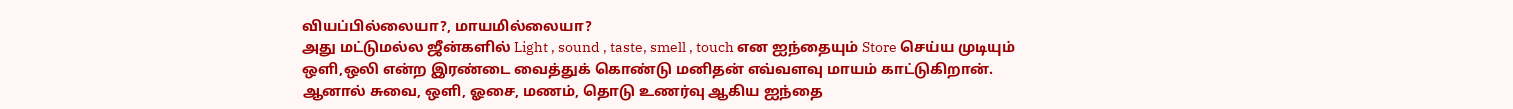வியப்பில்லையா?, மாயமில்லையா?
அது மட்டுமல்ல ஜீன்களில் Light , sound , taste, smell , touch என ஐந்தையும் Store செய்ய முடியும்
ஒளி,ஒலி என்ற இரண்டை வைத்துக் கொண்டு மனிதன் எவ்வளவு மாயம் காட்டுகிறான்.
ஆனால் சுவை, ஒளி, ஓசை, மணம், தொடு உணர்வு ஆகிய ஐந்தை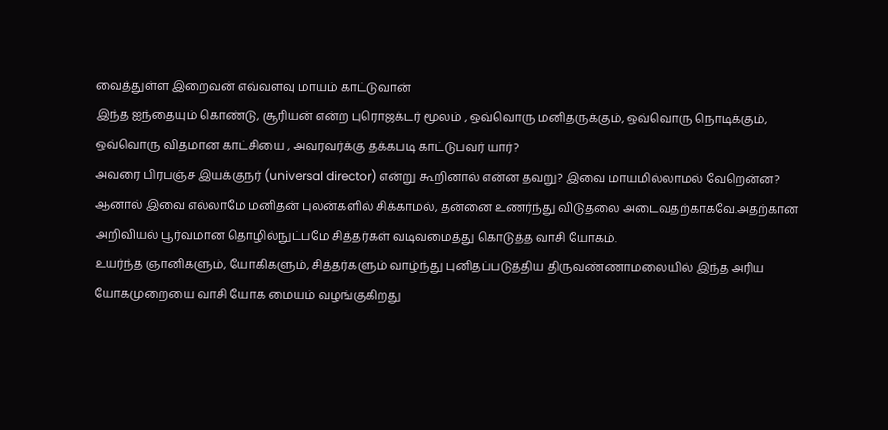வைத்துள்ள இறைவன் எவ்வளவு மாயம் காட்டுவான்
இந்த ஐந்தையும் கொண்டு, சூரியன் என்ற புரொஜக்டர் மூலம் , ஒவ்வொரு மனிதருக்கும், ஒவ்வொரு நொடிக்கும், ஒவ்வொரு விதமான காட்சியை , அவரவர்க்கு தக்கபடி காட்டுபவர் யார்?
அவரை பிரபஞ்ச இயக்குநர் (universal director) என்று கூறினால் என்ன தவறு? இவை மாயமில்லாமல் வேறென்ன?
ஆனால் இவை எல்லாமே மனிதன் புலன்களில் சிக்காமல், தன்னை உணர்ந்து விடுதலை அடைவதற்காகவே.அதற்கான அறிவியல் பூர்வமான தொழில்நுட்பமே சித்தர்கள் வடிவமைத்து கொடுத்த வாசி யோகம்.
உயர்ந்த ஞானிகளும், யோகிகளும், சித்தர்களும் வாழ்ந்து புனிதப்படுத்திய திருவண்ணாமலையில் இந்த அரிய யோகமுறையை வாசி யோக மையம் வழங்குகிறது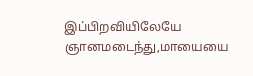இப்பிறவியிலேயே ஞானமடைந்து,மாயையை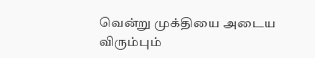வென்று முக்தியை அடைய விரும்பும்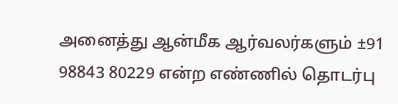அனைத்து ஆன்மீக ஆர்வலர்களும் ±91 98843 80229 என்ற எண்ணில் தொடர்பு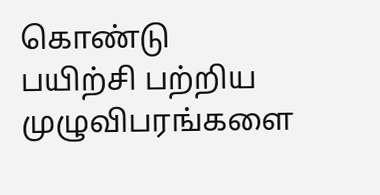கொண்டு
பயிற்சி பற்றிய முழுவிபரங்களை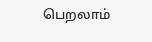பெறலாம்